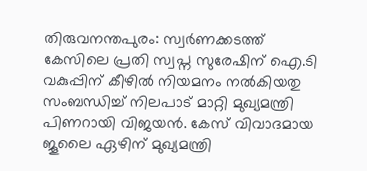തിരുവനന്തപുരം: സ്വർണക്കടത്ത് കേസിലെ പ്രതി സ്വപ്ന സുരേഷിന് ഐ.ടി വകുപ്പിന് കീഴിൽ നിയമനം നൽകിയതു സംബന്ധിച്ച് നിലപാട് മാറ്റി മുഖ്യമന്ത്രി പിണറായി വിജയൻ. കേസ് വിവാദമായ ജൂലൈ ഏഴിന് മുഖ്യമന്ത്രി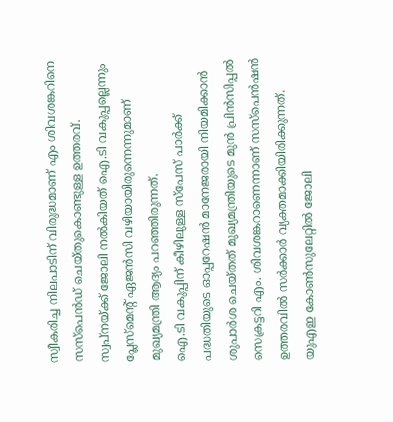സ്വീകരിച്ച നിലപാടിന് വിരുദ്ധമാണ് എം ശിവശങ്കറിനെ സസ്പെൻഡ് ചെയ്തുകൊണ്ടുള്ള ഉത്തരവ്. സ്വപ്നയ്ക്ക് ജോലി നൽകിയത് ഐ.ടി വകുപ്പല്ലെന്നും പ്ലേസ്മെന്റ് ഏജൻസി വഴിയായിരുന്നെന്നുമാണ് മുഖ്യമന്ത്രി ആദ്യം പറഞ്ഞിരുന്നത്.
ഐ.ടി വകുപ്പിന് കീഴിലുള്ള സ്പേസ് പാർക്ക് പദ്ധതിയുടെ ഓപ്പറേഷൻ മാനേജരായി നിയമിക്കാൻ ശുപാർശ ചെയ്തത് മുഖ്യമന്ത്രിയുടെ മുൻ പ്രിൻസിപ്പൽ സെക്രട്ടറി എം. ശിവശങ്കറാണെന്നാണ് സസ്പെൻഷൻ ഉത്തരവിൽ സർക്കാർ വ്യക്തമാക്കിയിരിക്കുന്നത്. യുഎഇ കോൺസുലേറ്റിൽ ജോലി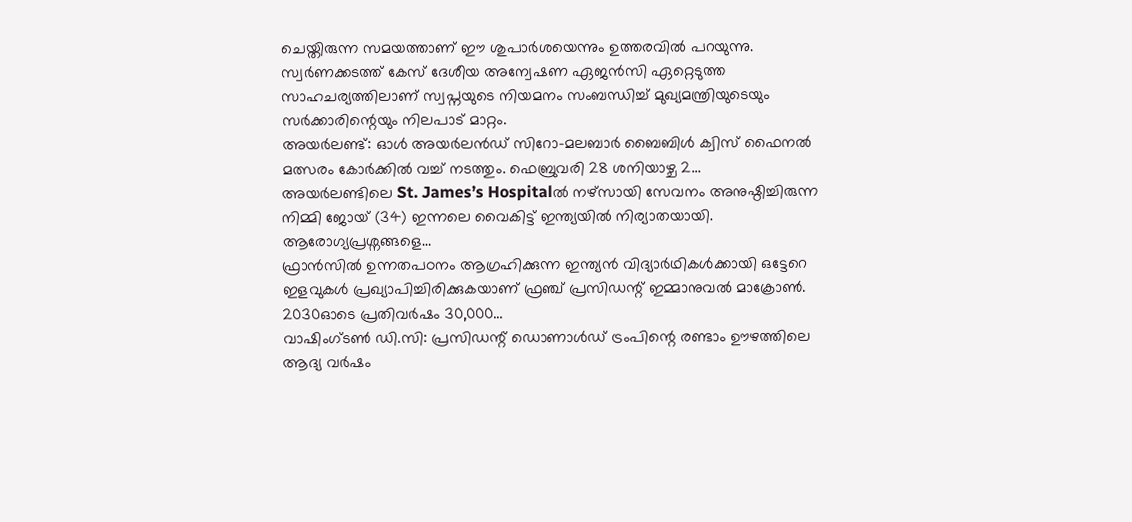ചെയ്തിരുന്ന സമയത്താണ് ഈ ശുപാർശയെന്നും ഉത്തരവിൽ പറയുന്നു. സ്വർണക്കടത്ത് കേസ് ദേശീയ അന്വേഷണ ഏജൻസി ഏറ്റെടുത്ത സാഹചര്യത്തിലാണ് സ്വപ്നയുടെ നിയമനം സംബന്ധിച്ച് മുഖ്യമന്ത്രിയുടെയും സർക്കാരിന്റെയും നിലപാട് മാറ്റം.
അയർലണ്ട്: ഓൾ അയർലൻഡ് സിറോ-മലബാർ ബൈബിൾ ക്വിസ് ഫൈനൽ മത്സരം കോർക്കിൽ വച്ച് നടത്തും. ഫെബ്രുവരി 28 ശനിയാഴ്ച 2…
അയർലണ്ടിലെ St. James’s Hospitalൽ നഴ്സായി സേവനം അനുഷ്ഠിച്ചിരുന്ന നിമ്മി ജോയ് (34) ഇന്നലെ വൈകിട്ട് ഇന്ത്യയിൽ നിര്യാതയായി. ആരോഗ്യപ്രശ്നങ്ങളെ…
ഫ്രാൻസിൽ ഉന്നതപഠനം ആഗ്രഹിക്കുന്ന ഇന്ത്യൻ വിദ്യാർഥികൾക്കായി ഒട്ടേറെ ഇളവുകൾ പ്രഖ്യാപിച്ചിരിക്കുകയാണ് ഫ്രഞ്ച് പ്രസിഡന്റ് ഇമ്മാനുവൽ മാക്രോൺ. 2030ഓടെ പ്രതിവർഷം 30,000…
വാഷിംഗ്ടൺ ഡി.സി: പ്രസിഡന്റ് ഡൊണാൾഡ് ട്രംപിന്റെ രണ്ടാം ഊഴത്തിലെ ആദ്യ വർഷം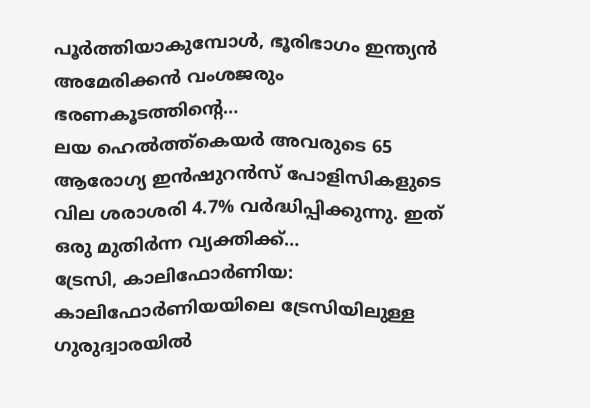പൂർത്തിയാകുമ്പോൾ, ഭൂരിഭാഗം ഇന്ത്യൻ അമേരിക്കൻ വംശജരും ഭരണകൂടത്തിന്റെ…
ലയ ഹെൽത്ത്കെയർ അവരുടെ 65 ആരോഗ്യ ഇൻഷുറൻസ് പോളിസികളുടെ വില ശരാശരി 4.7% വർദ്ധിപ്പിക്കുന്നു. ഇത് ഒരു മുതിർന്ന വ്യക്തിക്ക്…
ട്രേസി, കാലിഫോർണിയ: കാലിഫോർണിയയിലെ ട്രേസിയിലുള്ള ഗുരുദ്വാരയിൽ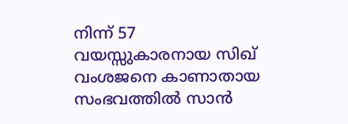നിന്ന് 57 വയസ്സുകാരനായ സിഖ് വംശജനെ കാണാതായ സംഭവത്തിൽ സാൻ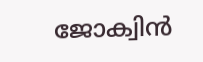ജോക്വിൻ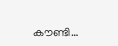കൗണ്ടി…